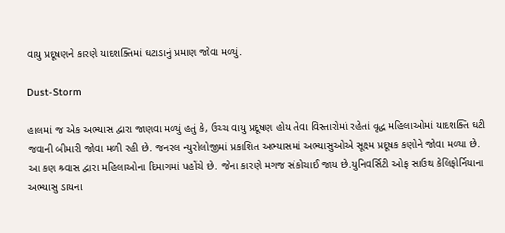વાયુ પ્રદૂષણને કારણે યાદશક્તિમાં ઘટાડાનું પ્રમાણ જોવા મળ્યું.

Dust-Storm

હાલમાં જ એક અભ્યાસ દ્વારા જાણવા મળ્યું હતું કે, ઉચ્ચ વાયુ પ્રદૂષણ હોય તેવા વિસ્તારોમાં રહેતાં વૃદ્ધ મહિલાઓમાં યાદશક્તિ ઘટી જવાની બીમારી જોવા મળી રહી છે. જનરલ ન્યુરોલોજીમાં પ્રકાશિત અભ્યાસમાં અભ્યાસુઓએ સૂક્ષ્મ પ્રદૂષક કણોને જોવા મળ્યા છે. આ કણ શ્ર્વાસ દ્વારા મહિલાઓના દિમાગમાં પહોંચે છે. જેના કારણે મગજ સંકોચાઈ જાય છે.યુનિવર્સિટી ઓફ સાઉથ કેલિફોર્નિયાના અભ્યાસુ ડાયના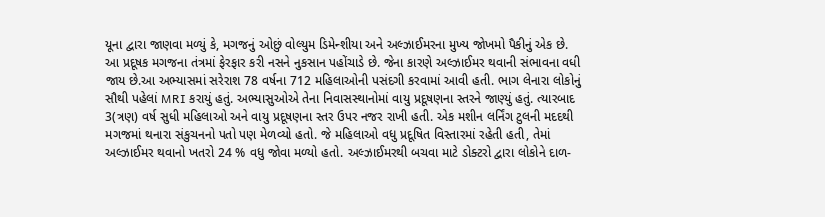યૂના દ્વારા જાણવા મળ્યું કે, મગજનું ઓછું વોલ્યુમ ડિમેન્શીયા અને અલ્ઝાઈમરના મુખ્ય જોખમો પૈકીનું એક છે. આ પ્રદૂષક મગજના તંત્રમાં ફેરફાર કરી નસને નુકસાન પહોંચાડે છે. જેના કારણે અલ્ઝાઈમર થવાની સંભાવના વધી જાય છે.આ અભ્યાસમાં સરેરાશ 78 વર્ષના 712 મહિલાઓની પસંદગી કરવામાં આવી હતી. ભાગ લેનારા લોકોનું સૌથી પહેલાં MRI કરાયું હતું. અભ્યાસુઓએ તેના નિવાસસ્થાનોમાં વાયુ પ્રદૂષણના સ્તરને જાણ્યું હતું. ત્યારબાદ 3(ત્રણ) વર્ષ સુધી મહિલાઓ અને વાયુ પ્રદૂષણના સ્તર ઉપર નજર રાખી હતી. એક મશીન લર્નિંગ ટુલની મદદથી મગજમાં થનારા સંકુચનનો પતો પણ મેળવ્યો હતો. જે મહિલાઓ વધુ પ્રદૂષિત વિસ્તારમાં રહેતી હતી, તેમાં અલ્ઝાઈમર થવાનો ખતરો 24 % વધુ જોવા મળ્યો હતો. અલ્ઝાઈમરથી બચવા માટે ડોક્ટરો દ્વારા લોકોને દાળ-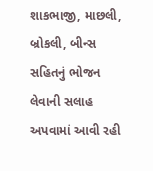શાકભાજી, માછલી, બ્રોકલી, બીન્સ સહિતનું ભોજન લેવાની સલાહ અપવામાં આવી રહી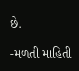છે.

-મળતી માહિતી